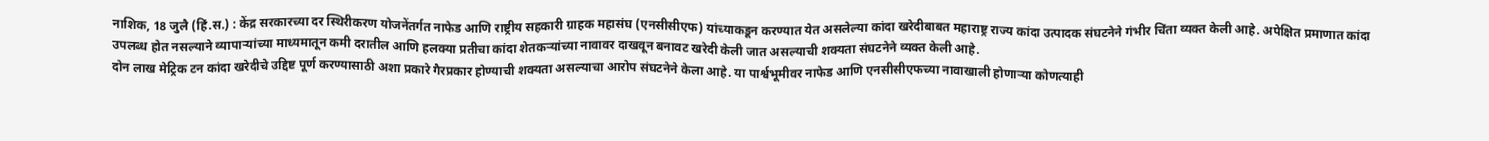नाशिक, 18 जुलै (हिं.स.) : केंद्र सरकारच्या दर स्थिरीकरण योजनेंतर्गत नाफेड आणि राष्ट्रीय सहकारी ग्राहक महासंघ (एनसीसीएफ) यांच्याकडून करण्यात येत असलेल्या कांदा खरेदीबाबत महाराष्ट्र राज्य कांदा उत्पादक संघटनेने गंभीर चिंता व्यक्त केली आहे. अपेक्षित प्रमाणात कांदा उपलब्ध होत नसल्याने व्यापाऱ्यांच्या माध्यमातून कमी दरातील आणि हलक्या प्रतीचा कांदा शेतकऱ्यांच्या नावावर दाखवून बनावट खरेदी केली जात असल्याची शक्यता संघटनेने व्यक्त केली आहे.
दोन लाख मेट्रिक टन कांदा खरेदीचे उद्दिष्ट पूर्ण करण्यासाठी अशा प्रकारे गैरप्रकार होण्याची शक्यता असल्याचा आरोप संघटनेने केला आहे. या पार्श्वभूमीवर नाफेड आणि एनसीसीएफच्या नावाखाली होणाऱ्या कोणत्याही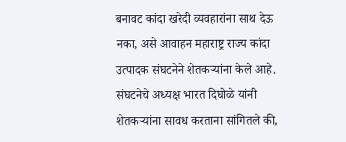बनावट कांदा खरेदी व्यवहारांना साथ देऊ नका, असे आवाहन महाराष्ट्र राज्य कांदा उत्पादक संघटनेने शेतकऱ्यांना केले आहे.
संघटनेचे अध्यक्ष भारत दिघोळे यांनी शेतकऱ्यांना सावध करताना सांगितले की,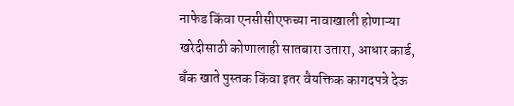नाफेड किंवा एनसीसीएफच्या नावाखाली होणाऱ्या खरेदीसाठी कोणालाही सातबारा उतारा, आधार कार्ड, बँक खाते पुस्तक किंवा इतर वैयक्तिक कागदपत्रे देऊ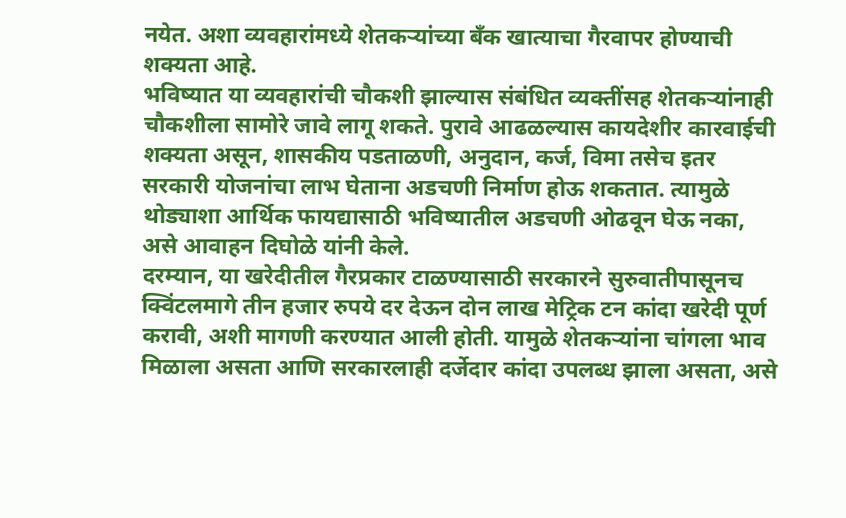नयेत. अशा व्यवहारांमध्ये शेतकऱ्यांच्या बँक खात्याचा गैरवापर होण्याची शक्यता आहे.
भविष्यात या व्यवहारांची चौकशी झाल्यास संबंधित व्यक्तींसह शेतकऱ्यांनाही चौकशीला सामोरे जावे लागू शकते. पुरावे आढळल्यास कायदेशीर कारवाईची शक्यता असून, शासकीय पडताळणी, अनुदान, कर्ज, विमा तसेच इतर सरकारी योजनांचा लाभ घेताना अडचणी निर्माण होऊ शकतात. त्यामुळे थोड्याशा आर्थिक फायद्यासाठी भविष्यातील अडचणी ओढवून घेऊ नका, असे आवाहन दिघोळे यांनी केले.
दरम्यान, या खरेदीतील गैरप्रकार टाळण्यासाठी सरकारने सुरुवातीपासूनच क्विंटलमागे तीन हजार रुपये दर देऊन दोन लाख मेट्रिक टन कांदा खरेदी पूर्ण करावी, अशी मागणी करण्यात आली होती. यामुळे शेतकऱ्यांना चांगला भाव मिळाला असता आणि सरकारलाही दर्जेदार कांदा उपलब्ध झाला असता, असे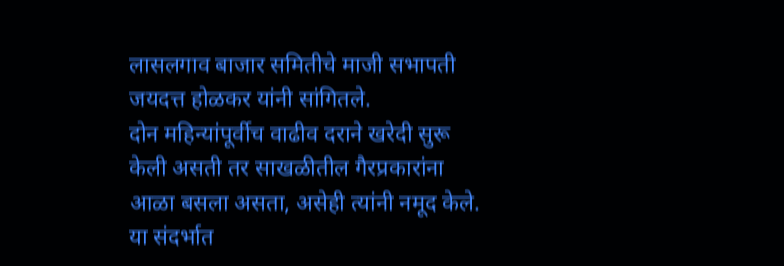लासलगाव बाजार समितीचे माजी सभापती जयदत्त होळकर यांनी सांगितले.
दोन महिन्यांपूर्वीच वाढीव दराने खरेदी सुरू केली असती तर साखळीतील गैरप्रकारांना आळा बसला असता, असेही त्यांनी नमूद केले. या संदर्भात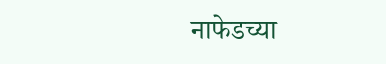नाफेडच्या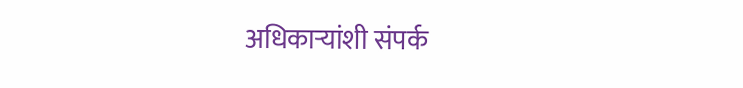अधिकाऱ्यांशी संपर्क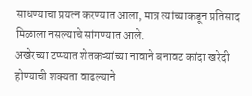साधण्याचा प्रयत्न करण्यात आला, मात्र त्यांच्याकडून प्रतिसाद मिळाला नसल्याचे सांगण्यात आले.
अखेरच्या टप्प्यात शेतकऱ्यांच्या नावाने बनावट कांदा खरेदी होण्याची शक्यता वाढल्याने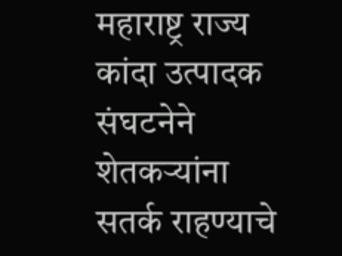महाराष्ट्र राज्य कांदा उत्पादक संघटनेने शेतकऱ्यांना सतर्क राहण्याचे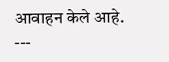आवाहन केले आहे.
---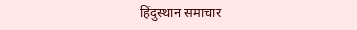हिंदुस्थान समाचार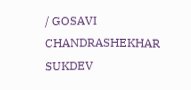/ GOSAVI CHANDRASHEKHAR SUKDEV